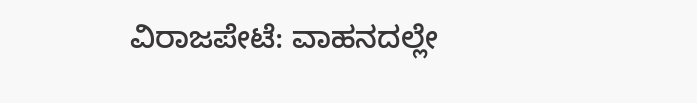ವಿರಾಜಪೇಟೆ: ವಾಹನದಲ್ಲೇ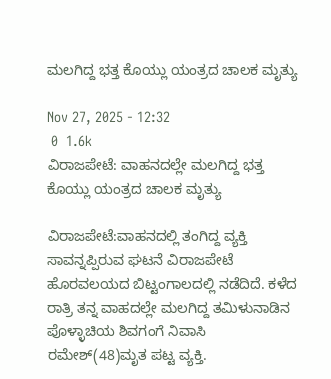ಮಲಗಿದ್ದ ಭತ್ತ ಕೊಯ್ಲು ಯಂತ್ರದ ಚಾಲಕ ಮೃತ್ಯು

Nov 27, 2025 - 12:32
 0  1.6k
ವಿರಾಜಪೇಟೆ: ವಾಹನದಲ್ಲೇ ಮಲಗಿದ್ದ ಭತ್ತ ಕೊಯ್ಲು ಯಂತ್ರದ ಚಾಲಕ ಮೃತ್ಯು

ವಿರಾಜಪೇಟೆ:ವಾಹನದಲ್ಲಿ ತಂಗಿದ್ದ ವ್ಯಕ್ತಿ ಸಾವನ್ನಪ್ಪಿರುವ ಘಟನೆ ವಿರಾಜಪೇಟೆ ಹೊರವಲಯದ ಬಿಟ್ಟಂಗಾಲದಲ್ಲಿ ನಡೆದಿದೆ. ಕಳೆದ ರಾತ್ರಿ ತನ್ನ ವಾಹದಲ್ಲೇ ಮಲಗಿದ್ದ ತಮಿಳುನಾಡಿನ ಪೊಳ್ಳಾಚಿಯ ಶಿವಗಂಗೆ ನಿವಾಸಿ ರಮೇಶ್(48)ಮೃತ ಪಟ್ಟ ವ್ಯಕ್ತಿ.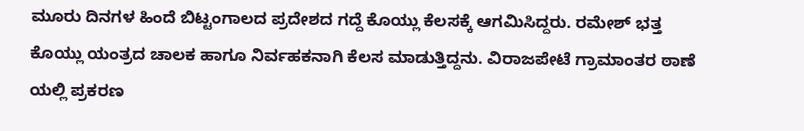ಮೂರು ದಿನಗಳ ಹಿಂದೆ ಬಿಟ್ಟಂಗಾಲದ ಪ್ರದೇಶದ ಗದ್ದೆ ಕೊಯ್ಲು ಕೆಲಸಕ್ಕೆ ಆಗಮಿಸಿದ್ದರು. ರಮೇಶ್ ಭತ್ತ ಕೊಯ್ಲು ಯಂತ್ರದ ಚಾಲಕ ಹಾಗೂ ನಿರ್ವಹಕನಾಗಿ ಕೆಲಸ ಮಾಡುತ್ತಿದ್ದನು. ವಿರಾಜಪೇಟೆ ಗ್ರಾಮಾಂತರ ಠಾಣೆ ಯಲ್ಲಿ ಪ್ರಕರಣ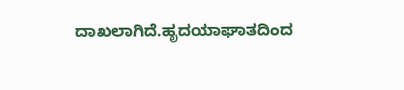ದಾಖಲಾಗಿದೆ.ಹೃದಯಾಘಾತದಿಂದ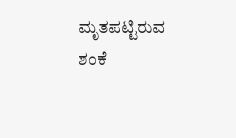ಮೃತಪಟ್ಟಿರುವ ಶಂಕೆ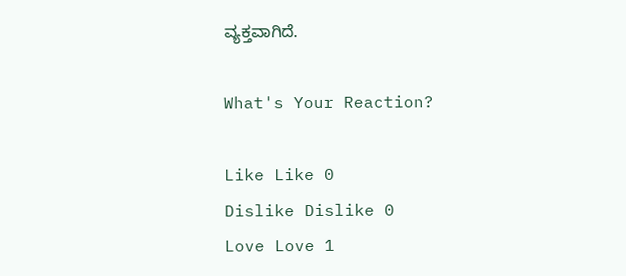ವ್ಯಕ್ತವಾಗಿದೆ.

What's Your Reaction?

Like Like 0
Dislike Dislike 0
Love Love 1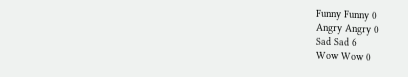Funny Funny 0
Angry Angry 0
Sad Sad 6
Wow Wow 0